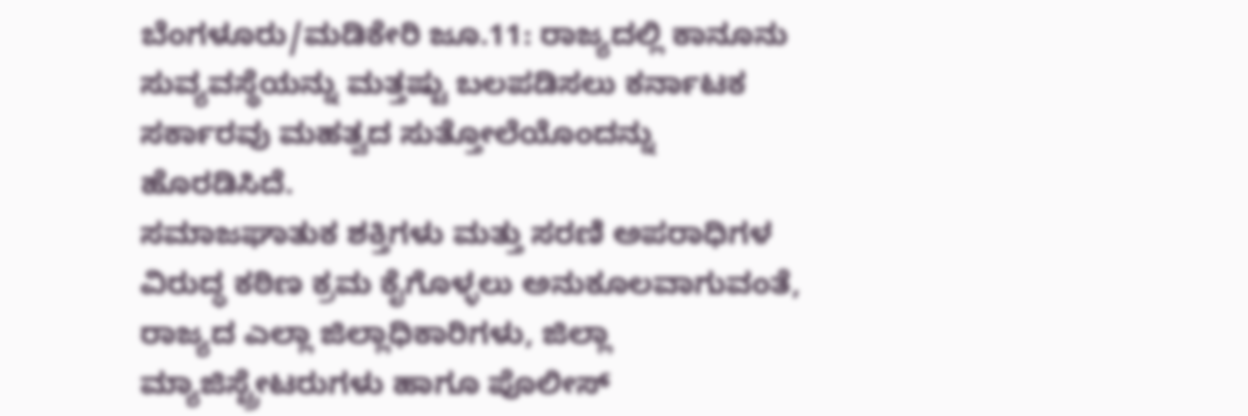ಬೆಂಗಳೂರು/ಮಡಿಕೇರಿ ಜೂ.11: ರಾಜ್ಯದಲ್ಲಿ ಕಾನೂನು ಸುವ್ಯವಸ್ಥೆಯನ್ನು ಮತ್ತಷ್ಟು ಬಲಪಡಿಸಲು ಕರ್ನಾಟಕ ಸರ್ಕಾರವು ಮಹತ್ವದ ಸುತ್ತೋಲೆಯೊಂದನ್ನು ಹೊರಡಿಸಿದೆ.
ಸಮಾಜಘಾತುಕ ಶಕ್ತಿಗಳು ಮತ್ತು ಸರಣಿ ಅಪರಾಧಿಗಳ ವಿರುದ್ಧ ಕಠಿಣ ಕ್ರಮ ಕೈಗೊಳ್ಳಲು ಅನುಕೂಲವಾಗುವಂತೆ, ರಾಜ್ಯದ ಎಲ್ಲಾ ಜಿಲ್ಲಾಧಿಕಾರಿಗಳು, ಜಿಲ್ಲಾ ಮ್ಯಾಜಿಸ್ಟ್ರೇಟರುಗಳು ಹಾಗೂ ಪೊಲೀಸ್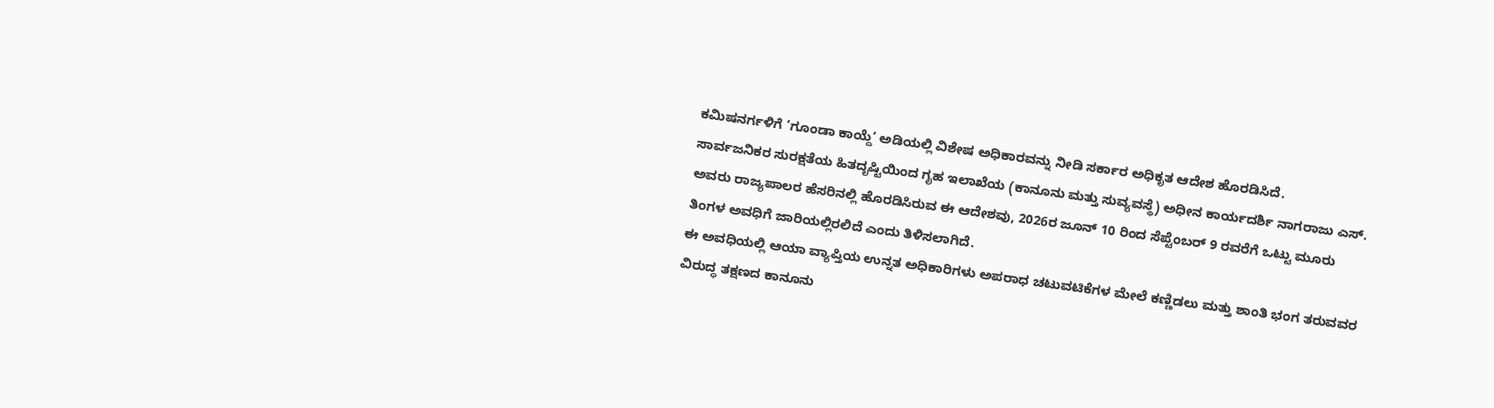ಕಮಿಷನರ್ಗಳಿಗೆ ‘ಗೂಂಡಾ ಕಾಯ್ದೆ’ ಅಡಿಯಲ್ಲಿ ವಿಶೇಷ ಅಧಿಕಾರವನ್ನು ನೀಡಿ ಸರ್ಕಾರ ಅಧಿಕೃತ ಆದೇಶ ಹೊರಡಿಸಿದೆ.
ಸಾರ್ವಜನಿಕರ ಸುರಕ್ಷತೆಯ ಹಿತದೃಷ್ಟಿಯಿಂದ ಗೃಹ ಇಲಾಖೆಯ (ಕಾನೂನು ಮತ್ತು ಸುವ್ಯವಸ್ಥೆ) ಅಧೀನ ಕಾರ್ಯದರ್ಶಿ ನಾಗರಾಜು ಎಸ್. ಅವರು ರಾಜ್ಯಪಾಲರ ಹೆಸರಿನಲ್ಲಿ ಹೊರಡಿಸಿರುವ ಈ ಆದೇಶವು, 2026ರ ಜೂನ್ 10 ರಿಂದ ಸೆಪ್ಟೆಂಬರ್ 9 ರವರೆಗೆ ಒಟ್ಟು ಮೂರು ತಿಂಗಳ ಅವಧಿಗೆ ಜಾರಿಯಲ್ಲಿರಲಿದೆ ಎಂದು ತಿಳಿಸಲಾಗಿದೆ.
ಈ ಅವಧಿಯಲ್ಲಿ ಆಯಾ ವ್ಯಾಪ್ತಿಯ ಉನ್ನತ ಅಧಿಕಾರಿಗಳು ಅಪರಾಧ ಚಟುವಟಿಕೆಗಳ ಮೇಲೆ ಕಣ್ಣಿಡಲು ಮತ್ತು ಶಾಂತಿ ಭಂಗ ತರುವವರ ವಿರುದ್ಧ ತಕ್ಷಣದ ಕಾನೂನು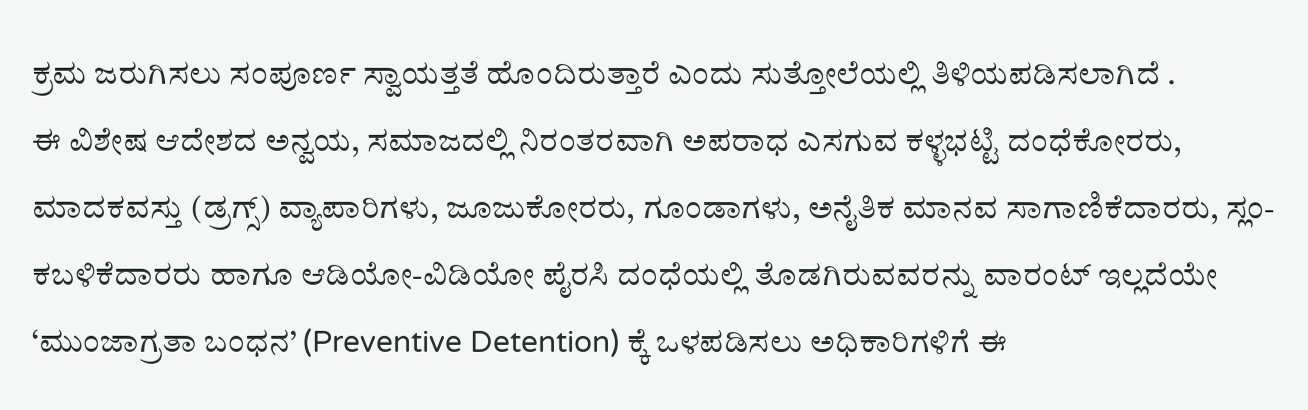ಕ್ರಮ ಜರುಗಿಸಲು ಸಂಪೂರ್ಣ ಸ್ವಾಯತ್ತತೆ ಹೊಂದಿರುತ್ತಾರೆ ಎಂದು ಸುತ್ತೋಲೆಯಲ್ಲಿ ತಿಳಿಯಪಡಿಸಲಾಗಿದೆ .
ಈ ವಿಶೇಷ ಆದೇಶದ ಅನ್ವಯ, ಸಮಾಜದಲ್ಲಿ ನಿರಂತರವಾಗಿ ಅಪರಾಧ ಎಸಗುವ ಕಳ್ಳಭಟ್ಟಿ ದಂಧೆಕೋರರು, ಮಾದಕವಸ್ತು (ಡ್ರಗ್ಸ್) ವ್ಯಾಪಾರಿಗಳು, ಜೂಜುಕೋರರು, ಗೂಂಡಾಗಳು, ಅನೈತಿಕ ಮಾನವ ಸಾಗಾಣಿಕೆದಾರರು, ಸ್ಲಂ-ಕಬಳಿಕೆದಾರರು ಹಾಗೂ ಆಡಿಯೋ-ವಿಡಿಯೋ ಪೈರಸಿ ದಂಧೆಯಲ್ಲಿ ತೊಡಗಿರುವವರನ್ನು ವಾರಂಟ್ ಇಲ್ಲದೆಯೇ ‘ಮುಂಜಾಗ್ರತಾ ಬಂಧನ’ (Preventive Detention) ಕ್ಕೆ ಒಳಪಡಿಸಲು ಅಧಿಕಾರಿಗಳಿಗೆ ಈ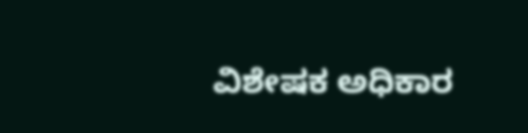ವಿಶೇಷಕ ಅಧಿಕಾರ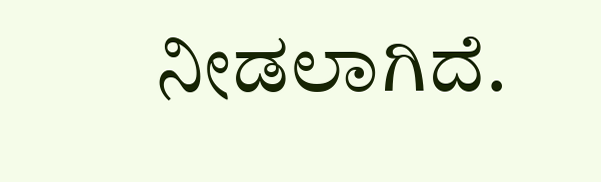ನೀಡಲಾಗಿದೆ.